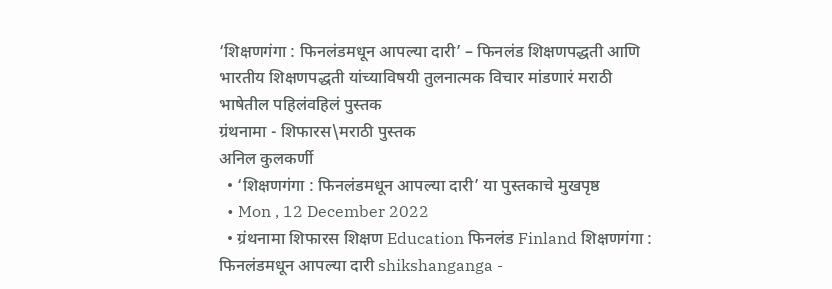‘शिक्षणगंगा : फिनलंडमधून आपल्या दारी’ – फिनलंड शिक्षणपद्धती आणि भारतीय शिक्षणपद्धती यांच्याविषयी तुलनात्मक विचार मांडणारं मराठी भाषेतील पहिलंवहिलं पुस्तक
ग्रंथनामा - शिफारस\मराठी पुस्तक
अनिल कुलकर्णी
  • ‘शिक्षणगंगा : फिनलंडमधून आपल्या दारी’ या पुस्तकाचे मुखपृष्ठ
  • Mon , 12 December 2022
  • ग्रंथनामा शिफारस शिक्षण Education फिनलंड Finland शिक्षणगंगा : फिनलंडमधून आपल्या दारी shikshanganga -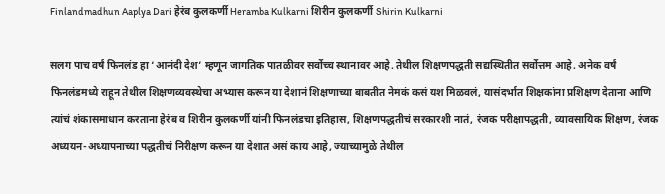Finlandmadhun Aaplya Dari हेरंब कुलकर्णी Heramba Kulkarni शिरीन कुलकर्णी Shirin Kulkarni

सलग पाच वर्षं फिनलंड हा ‘आनंदी देश’ म्हणून जागतिक पातळीवर सर्वोच्च स्थानावर आहे. तेथील शिक्षणपद्धती सद्यस्थितीत सर्वोत्तम आहे. अनेक वर्षं फिनलंडमध्ये राहून तेथील शिक्षणव्यवस्थेचा अभ्यास करून या देशानं शिक्षणाच्या बाबतीत नेमकं कसं यश मिळवलं, यासंदर्भात शिक्षकांना प्रशिक्षण देताना आणि त्यांचं शंकासमाधान करताना हेरंब व शिरीन कुलकर्णी यांनी फिनलंडचा इतिहास, शिक्षणपद्धतीचं सरकारशी नातं, रंजक परीक्षापद्धती, व्यावसायिक शिक्षण, रंजक अध्ययन-अध्यापनाच्या पद्धतीचं निरीक्षण करून या देशात असं काय आहे, ज्याच्यामुळे तेथील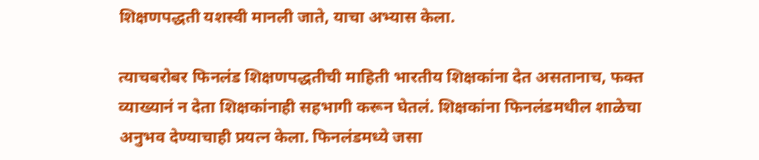शिक्षणपद्धती यशस्वी मानली जाते, याचा अभ्यास केला.

त्याचबरोबर फिनलंड शिक्षणपद्धतीची माहिती भारतीय शिक्षकांना देत असतानाच, फक्त व्याख्यानं न देता शिक्षकांनाही सहभागी करून घेतलं. शिक्षकांना फिनलंडमधील शाळेचा अनुभव देण्याचाही प्रयत्न केला. फिनलंडमध्ये जसा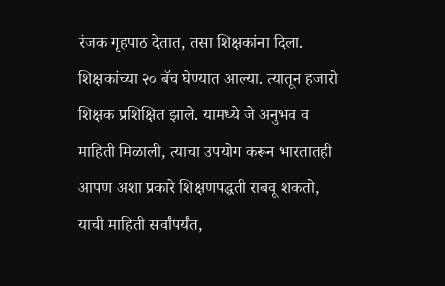रंजक गृहपाठ देतात, तसा शिक्षकांना दिला. शिक्षकांच्या २० बॅच घेण्यात आल्या. त्यातून हजारो शिक्षक प्रशिक्षित झाले. यामध्ये जे अनुभव व माहिती मिळाली, त्याचा उपयोग करून भारतातही आपण अशा प्रकारे शिक्षणपद्धती राबवू शकतो, याची माहिती सर्वांपर्यंत,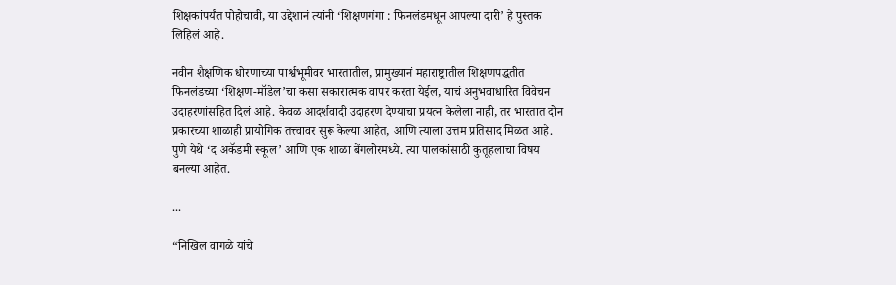शिक्षकांपर्यंत पोहोचावी, या उद्देशानं त्यांनी ‘शिक्षणगंगा : फिनलंडमधून आपल्या दारी’ हे पुस्तक लिहिलं आहे.

नवीन शैक्षणिक धोरणाच्या पार्श्वभूमीवर भारतातील, प्रामुख्यानं महाराष्ट्रातील शिक्षणपद्धतीत फिनलंडच्या ‘शिक्षण-मॉडेल’चा कसा सकारात्मक वापर करता येईल, याचं अनुभवाधारित विवेचन उदाहरणांसहित दिलं आहे. केवळ आदर्शवादी उदाहरण देण्याचा प्रयत्न केलेला नाही, तर भारतात दोन प्रकारच्या शाळाही प्रायोगिक तत्त्वावर सुरू केल्या आहेत, आणि त्याला उत्तम प्रतिसाद मिळत आहे. पुणे येथे ‘द अकॅडमी स्कूल’ आणि एक शाळा बेंगलोरमध्ये. त्या पालकांसाठी कुतूहलाचा विषय बनल्या आहेत.

...

“निखिल वागळे यांचे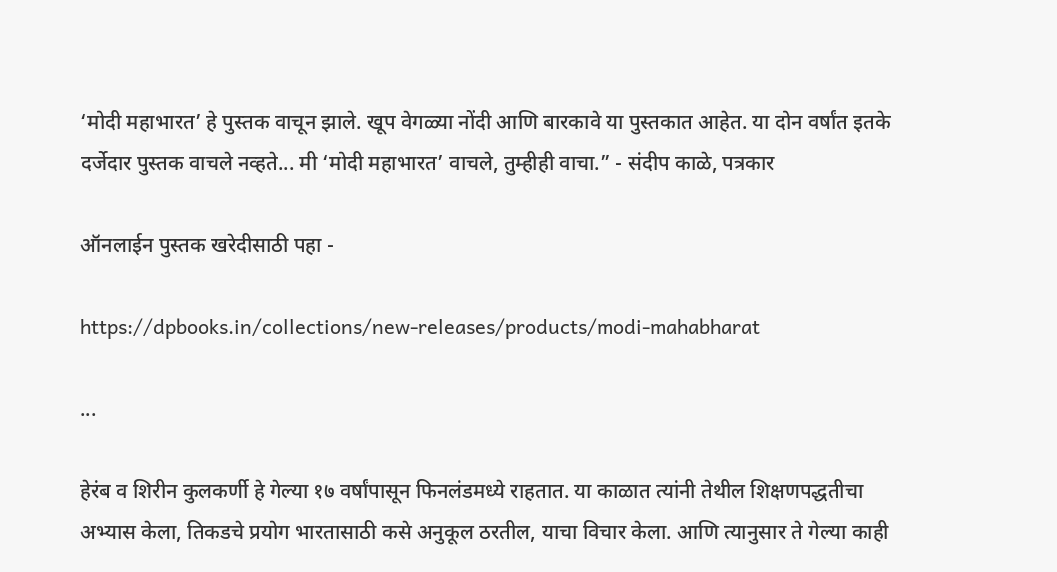‘मोदी महाभारत’ हे पुस्तक वाचून झाले. खूप वेगळ्या नोंदी आणि बारकावे या पुस्तकात आहेत. या दोन वर्षांत इतके दर्जेदार पुस्तक वाचले नव्हते... मी ‘मोदी महाभारत’ वाचले, तुम्हीही वाचा.” - संदीप काळे, पत्रकार

ऑनलाईन पुस्तक खरेदीसाठी पहा -

https://dpbooks.in/collections/new-releases/products/modi-mahabharat

...

हेरंब व शिरीन कुलकर्णी हे गेल्या १७ वर्षांपासून फिनलंडमध्ये राहतात. या काळात त्यांनी तेथील शिक्षणपद्धतीचा अभ्यास केला, तिकडचे प्रयोग भारतासाठी कसे अनुकूल ठरतील, याचा विचार केला. आणि त्यानुसार ते गेल्या काही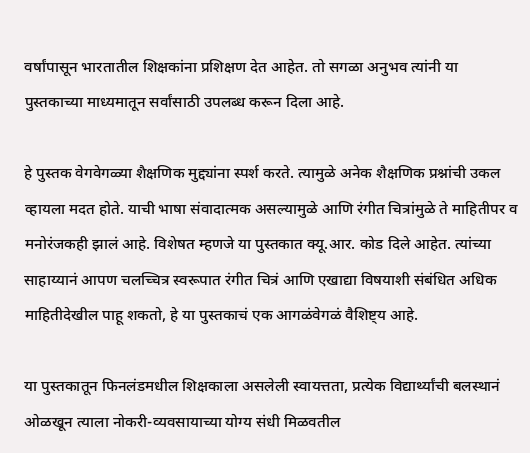वर्षांपासून भारतातील शिक्षकांना प्रशिक्षण देत आहेत. तो सगळा अनुभव त्यांनी या पुस्तकाच्या माध्यमातून सर्वांसाठी उपलब्ध करून दिला आहे.

हे पुस्तक वेगवेगळ्या शैक्षणिक मुद्द्यांना स्पर्श करते. त्यामुळे अनेक शैक्षणिक प्रश्नांची उकल व्हायला मदत होते. याची भाषा संवादात्मक असल्यामुळे आणि रंगीत चित्रांमुळे ते माहितीपर व मनोरंजकही झालं आहे. विशेषत म्हणजे या पुस्तकात क्यू.आर. कोड दिले आहेत. त्यांच्या साहाय्यानं आपण चलच्चित्र स्वरूपात रंगीत चित्रं आणि एखाद्या विषयाशी संबंधित अधिक माहितीदेखील पाहू शकतो, हे या पुस्तकाचं एक आगळंवेगळं वैशिष्ट्य आहे.

या पुस्तकातून फिनलंडमधील शिक्षकाला असलेली स्वायत्तता, प्रत्येक विद्यार्थ्यांची बलस्थानं ओळखून त्याला नोकरी-व्यवसायाच्या योग्य संधी मिळवतील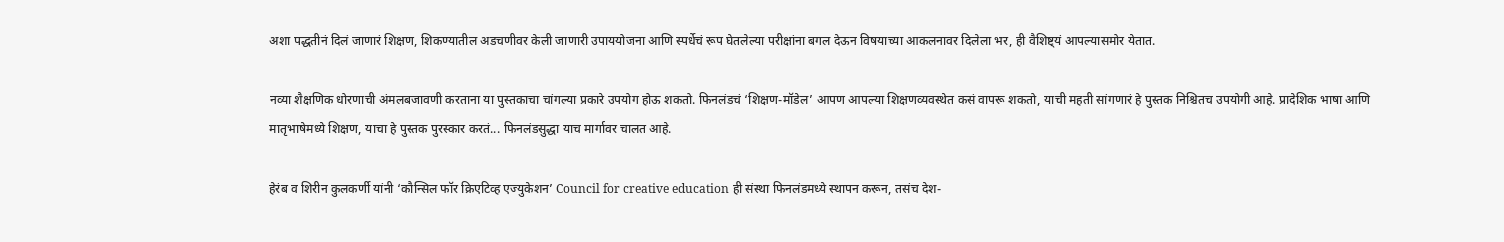अशा पद्धतीनं दिलं जाणारं शिक्षण, शिकण्यातील अडचणीवर केली जाणारी उपाययोजना आणि स्पर्धेचं रूप घेतलेल्या परीक्षांना बगल देऊन विषयाच्या आकलनावर दिलेला भर, ही वैशिष्ट्यं आपल्यासमोर येतात.

नव्या शैक्षणिक धोरणाची अंमलबजावणी करताना या पुस्तकाचा चांगल्या प्रकारे उपयोग होऊ शकतो. फिनलंडचं ‘शिक्षण-मॉडेल’ आपण आपल्या शिक्षणव्यवस्थेत कसं वापरू शकतो, याची महती सांगणारं हे पुस्तक निश्चितच उपयोगी आहे. प्रादेशिक भाषा आणि मातृभाषेमध्ये शिक्षण, याचा हे पुस्तक पुरस्कार करतं... फिनलंडसुद्धा याच मार्गावर चालत आहे.

हेरंब व शिरीन कुलकर्णी यांनी ‘कौन्सिल फॉर क्रिएटिव्ह एज्युकेशन’ Council for creative education ही संस्था फिनलंडमध्ये स्थापन करून, तसंच देश-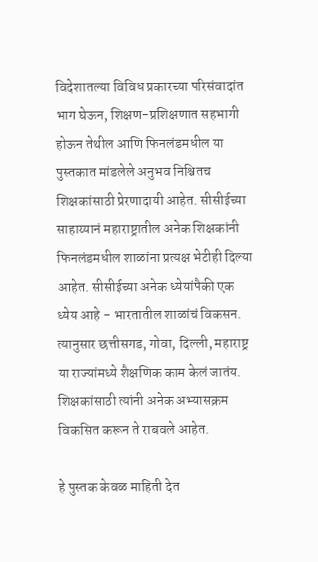विदेशातल्या विविध प्रकारच्या परिसंवादांत भाग घेऊन, शिक्षण-प्रशिक्षणात सहभागी होऊन तेथील आणि फिनलंडमधील या पुस्तकात मांडलेले अनुभव निश्चितच शिक्षकांसाठी प्रेरणादायी आहेत. सीसीईच्या साहाय्यानं महाराष्ट्रातील अनेक शिक्षकांनी फिनलंडमधील शाळांना प्रत्यक्ष भेटीही दिल्या आहेत. सीसीईच्या अनेक ध्येयांपैकी एक ध्येय आहे - भारतातील शाळांचं विकसन. त्यानुसार छत्तीसगड, गोवा, दिल्ली, महाराष्ट्र या राज्यांमध्ये शैक्षणिक काम केलं जातंय. शिक्षकांसाठी त्यांनी अनेक अभ्यासक्रम विकसित करून ते राबवले आहेत.

हे पुस्तक केवळ माहिती देत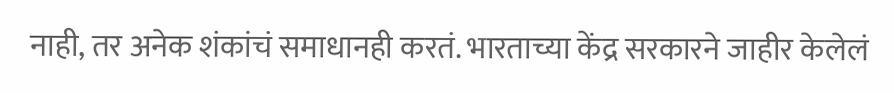नाही, तर अनेक शंकांचं समाधानही करतं. भारताच्या केंद्र सरकारने जाहीर केलेलं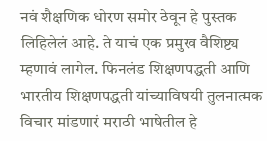नवं शैक्षणिक धोरण समोर ठेवून हे पुस्तक लिहिलेलं आहे. ते याचं एक प्रमुख वैशिष्ट्य म्हणावं लागेल. फिनलंड शिक्षणपद्धती आणि भारतीय शिक्षणपद्धती यांच्याविषयी तुलनात्मक विचार मांडणारं मराठी भाषेतील हे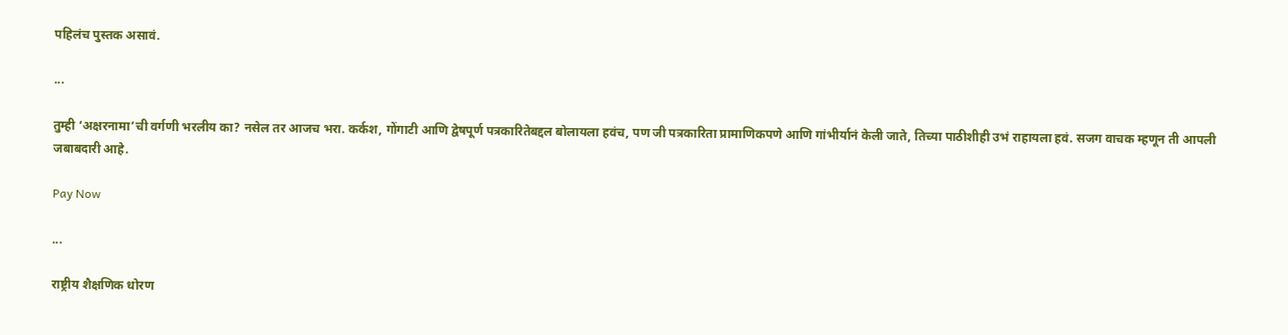पहिलंच पुस्तक असावं.

...

तुम्ही ‘अक्षरनामा’ची वर्गणी भरलीय का? नसेल तर आजच भरा. कर्कश, गोंगाटी आणि द्वेषपूर्ण पत्रकारितेबद्दल बोलायला हवंच, पण जी पत्रकारिता प्रामाणिकपणे आणि गांभीर्यानं केली जाते, तिच्या पाठीशीही उभं राहायला हवं. सजग वाचक म्हणून ती आपली जबाबदारी आहे.

Pay Now

...

राष्ट्रीय शैक्षणिक धोरण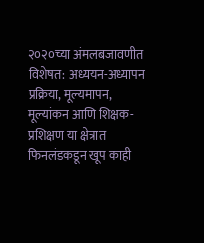२०२०च्या अंमलबजावणीत विशेषत: अध्ययन-अध्यापन प्रक्रिया, मूल्यमापन, मूल्यांकन आणि शिक्षक-प्रशिक्षण या क्षेत्रात फिनलंडकडून खूप काही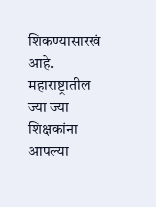शिकण्यासारखं आहे. महाराष्ट्रातील ज्या ज्या शिक्षकांना आपल्या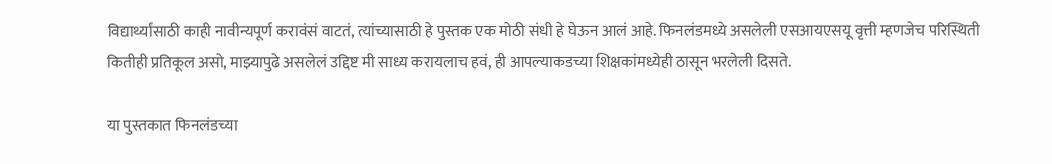विद्यार्थ्यांसाठी काही नावीन्यपूर्ण करावंसं वाटतं, त्यांच्यासाठी हे पुस्तक एक मोठी संधी हे घेऊन आलं आहे. फिनलंडमध्ये असलेली एसआयएसयू वृत्ती म्हणजेच परिस्थिती कितीही प्रतिकूल असो, माझ्यापुढे असलेलं उद्दिष्ट मी साध्य करायलाच हवं, ही आपल्याकडच्या शिक्षकांमध्येही ठासून भरलेली दिसते.

या पुस्तकात फिनलंडच्या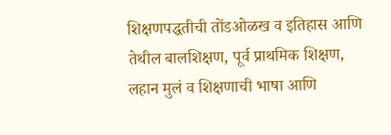शिक्षणपद्धतीची तोंडओळख व इतिहास आणि तेथील बालशिक्षण, पूर्व प्राथमिक शिक्षण, लहान मुलं व शिक्षणाची भाषा आणि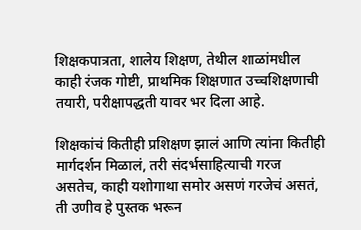शिक्षकपात्रता, शालेय शिक्षण, तेथील शाळांमधील काही रंजक गोष्टी, प्राथमिक शिक्षणात उच्चशिक्षणाची तयारी, परीक्षापद्धती यावर भर दिला आहे.

शिक्षकांचं कितीही प्रशिक्षण झालं आणि त्यांना कितीही मार्गदर्शन मिळालं, तरी संदर्भसाहित्याची गरज असतेच, काही यशोगाथा समोर असणं गरजेचं असतं, ती उणीव हे पुस्तक भरून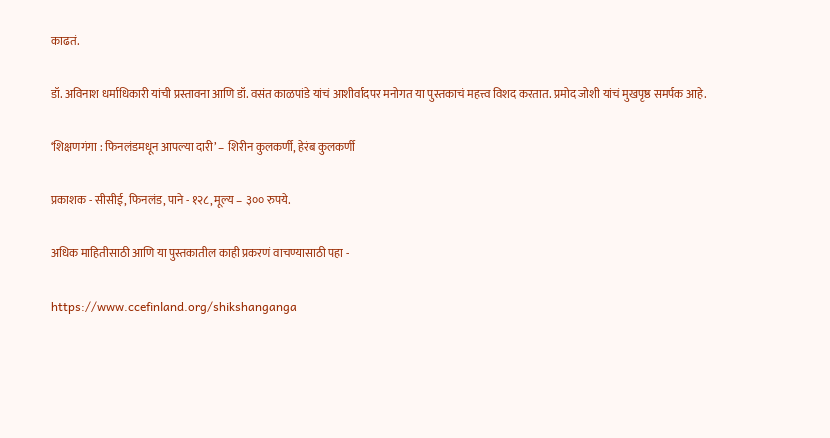काढतं.

डॉ. अविनाश धर्माधिकारी यांची प्रस्तावना आणि डॉ. वसंत काळपांडे यांचं आशीर्वादपर मनोगत या पुस्तकाचं महत्त्व विशद करतात. प्रमोद जोशी यांचं मुखपृष्ठ समर्पक आहे.

‘शिक्षणगंगा : फिनलंडमधून आपल्या दारी’ – शिरीन कुलकर्णी, हेरंब कुलकर्णी

प्रकाशक - सीसीई, फिनलंड, पाने - १२८, मूल्य – ३०० रुपये.

अधिक माहितीसाठी आणि या पुस्तकातील काही प्रकरणं वाचण्यासाठी पहा -

https://www.ccefinland.org/shikshanganga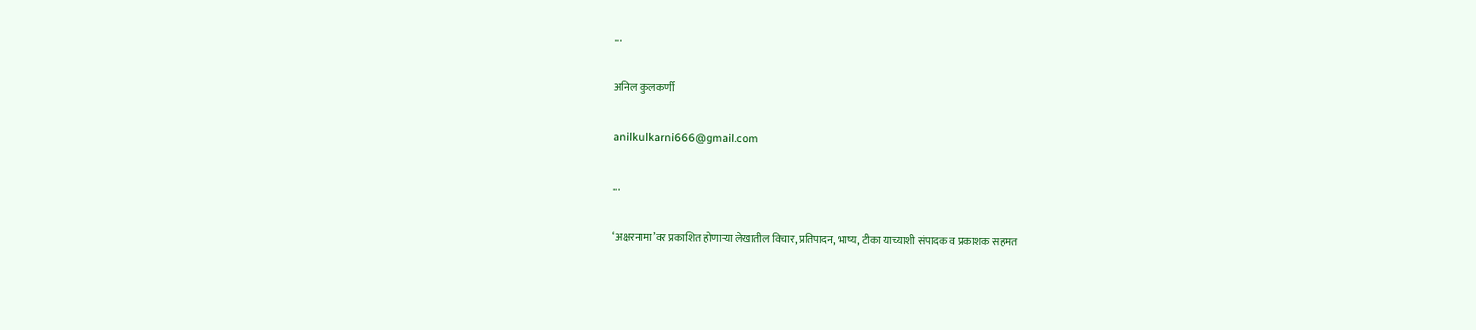...

अनिल कुलकर्णी

anilkulkarni666@gmail.com

...

‘अक्षरनामा’वर प्रकाशित होणाऱ्या लेखातील विचार, प्रतिपादन, भाष्य, टीका याच्याशी संपादक व प्रकाशक सहमत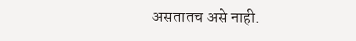असतातच असे नाही.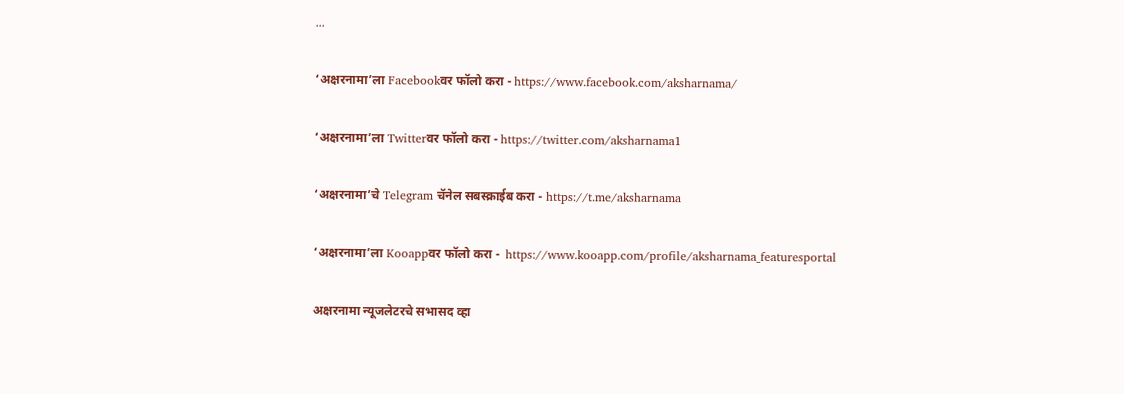...

‘अक्षरनामा’ला Facebookवर फॉलो करा - https://www.facebook.com/aksharnama/

‘अक्षरनामा’ला Twitterवर फॉलो करा - https://twitter.com/aksharnama1

‘अक्षरनामा’चे Telegram चॅनेल सबस्क्राईब करा - https://t.me/aksharnama

‘अक्षरनामा’ला Kooappवर फॉलो करा -  https://www.kooapp.com/profile/aksharnama_featuresportal

अक्षरनामा न्यूजलेटरचे सभासद व्हा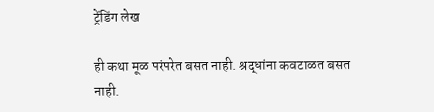ट्रेंडिंग लेख

ही कथा मूळ परंपरेत बसत नाही. श्रद्धांना कवटाळत बसत नाही.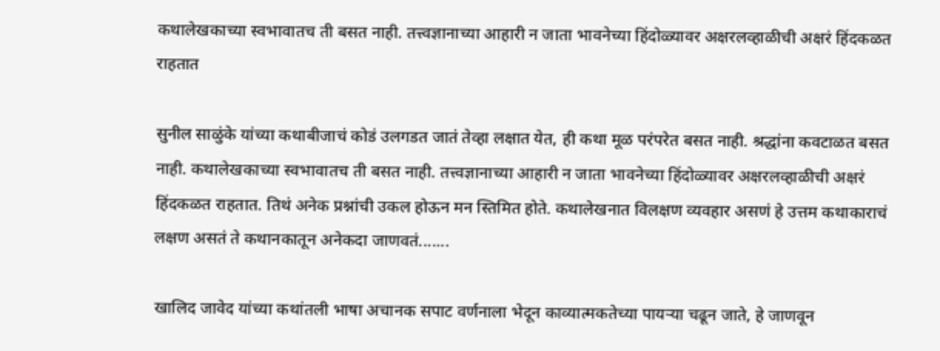कथालेखकाच्या स्वभावातच ती बसत नाही. तत्त्वज्ञानाच्या आहारी न जाता भावनेच्या हिंदोळ्यावर अक्षरलव्हाळीची अक्षरं हिंदकळत राहतात

सुनील साळुंके यांच्या कथाबीजाचं कोडं उलगडत जातं तेव्हा लक्षात येत, ही कथा मूळ परंपरेत बसत नाही. श्रद्धांना कवटाळत बसत नाही. कथालेखकाच्या स्वभावातच ती बसत नाही. तत्त्वज्ञानाच्या आहारी न जाता भावनेच्या हिंदोळ्यावर अक्षरलव्हाळीची अक्षरं हिंदकळत राहतात. तिथं अनेक प्रश्नांची उकल होऊन मन स्तिमित होते. कथालेखनात विलक्षण व्यवहार असणं हे उत्तम कथाकाराचं लक्षण असतं ते कथानकातून अनेकदा जाणवतं.......

खालिद जावेद यांच्या कथांतली भाषा अचानक सपाट वर्णनाला भेदून काव्यात्मकतेच्या पायऱ्या चढून जाते, हे जाणवून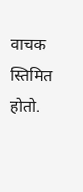वाचक स्तिमित होतो.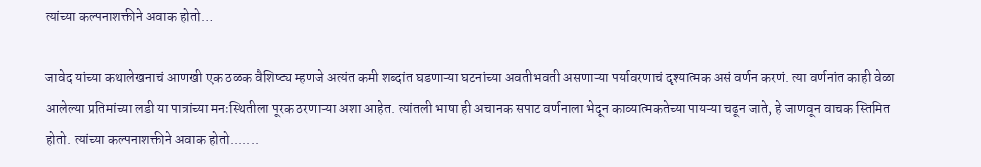त्यांच्या कल्पनाशक्तीने अवाक होतो…

जावेद यांच्या कथालेखनाचं आणखी एक ठळक वैशिष्ट्य म्हणजे अत्यंत कमी शब्दांत घडणाऱ्या घटनांच्या अवतीभवती असणाऱ्या पर्यावरणाचं दृश्यात्मक असं वर्णन करणं. त्या वर्णनांत काही वेळा आलेल्या प्रतिमांच्या लडी या पात्रांच्या मनःस्थितीला पूरक ठरणाऱ्या अशा आहेत. त्यांतली भाषा ही अचानक सपाट वर्णनाला भेदून काव्यात्मकतेच्या पायऱ्या चढून जाते, हे जाणवून वाचक स्तिमित होतो. त्यांच्या कल्पनाशक्तीने अवाक होतो.......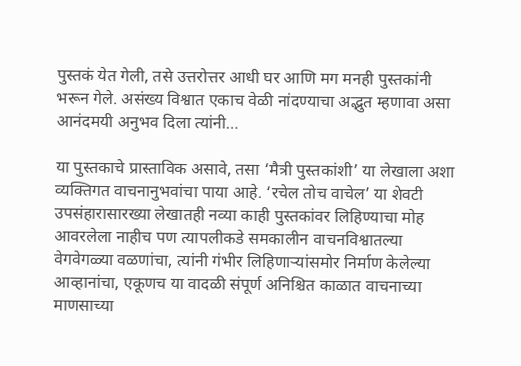पुस्तकं येत गेली, तसे उत्तरोत्तर आधी घर आणि मग मनही पुस्तकांनी भरून गेले. असंख्य विश्वात एकाच वेळी नांदण्याचा अद्भुत म्हणावा असा आनंदमयी अनुभव दिला त्यांनी…

या पुस्तकाचे प्रास्ताविक असावे, तसा ‘मैत्री पुस्तकांशी’ या लेखाला अशा व्यक्तिगत वाचनानुभवांचा पाया आहे. ‘रचेल तोच वाचेल’ या शेवटी उपसंहारासारख्या लेखातही नव्या काही पुस्तकांवर लिहिण्याचा मोह आवरलेला नाहीच पण त्यापलीकडे समकालीन वाचनविश्वातल्या वेगवेगळ्या वळणांचा, त्यांनी गंभीर लिहिणाऱ्यांसमोर निर्माण केलेल्या आव्हानांचा, एकूणच या वादळी संपूर्ण अनिश्चित काळात वाचनाच्या माणसाच्या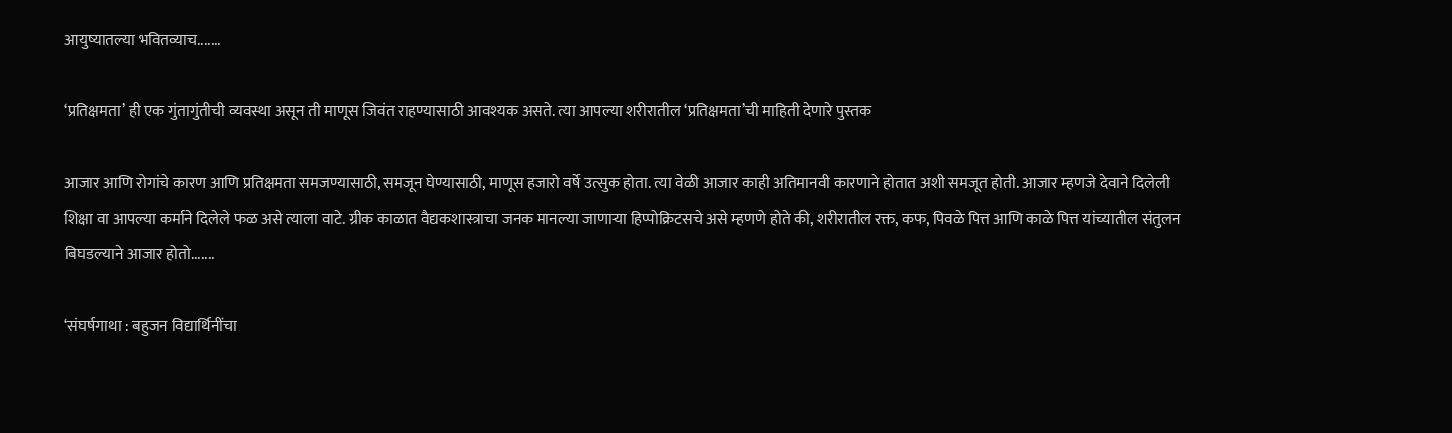आयुष्यातल्या भवितव्याच.......

‘प्रतिक्षमता’ ही एक गुंतागुंतीची व्यवस्था असून ती माणूस जिवंत राहण्यासाठी आवश्यक असते. त्या आपल्या शरीरातील ‘प्रतिक्षमता’ची माहिती देणारे पुस्तक

आजार आणि रोगांचे कारण आणि प्रतिक्षमता समजण्यासाठी, समजून घेण्यासाठी, माणूस हजारो वर्षे उत्सुक होता. त्या वेळी आजार काही अतिमानवी कारणाने होतात अशी समजूत होती. आजार म्हणजे देवाने दिलेली शिक्षा वा आपल्या कर्माने दिलेले फळ असे त्याला वाटे. ग्रीक काळात वैद्यकशास्त्राचा जनक मानल्या जाणाऱ्या हिप्पोक्रिटसचे असे म्हणणे होते की, शरीरातील रक्त, कफ, पिवळे पित्त आणि काळे पित्त यांच्यातील संतुलन बिघडल्याने आजार होतो.......

‘संघर्षगाथा : बहुजन विद्यार्थिनींचा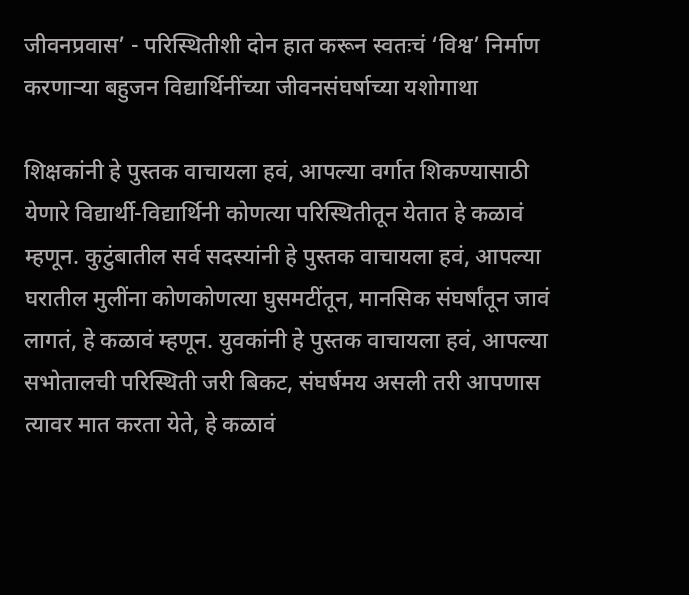जीवनप्रवास’ - परिस्थितीशी दोन हात करून स्वतःचं ‘विश्व’ निर्माण करणाऱ्या बहुजन विद्यार्थिनींच्या जीवनसंघर्षाच्या यशोगाथा

शिक्षकांनी हे पुस्तक वाचायला हवं, आपल्या वर्गात शिकण्यासाठी येणारे विद्यार्थी-विद्यार्थिनी कोणत्या परिस्थितीतून येतात हे कळावं म्हणून. कुटुंबातील सर्व सदस्यांनी हे पुस्तक वाचायला हवं, आपल्या घरातील मुलींना कोणकोणत्या घुसमटींतून, मानसिक संघर्षांतून जावं लागतं, हे कळावं म्हणून. युवकांनी हे पुस्तक वाचायला हवं, आपल्या सभोतालची परिस्थिती जरी बिकट, संघर्षमय असली तरी आपणास त्यावर मात करता येते, हे कळावं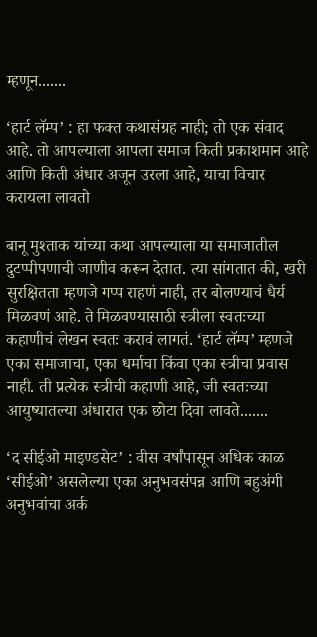म्हणून.......

‘हार्ट लॅम्प’ : हा फक्त कथासंग्रह नाही; तो एक संवाद आहे. तो आपल्याला आपला समाज किती प्रकाशमान आहे आणि किती अंधार अजून उरला आहे, याचा विचार करायला लावतो

बानू मुश्ताक यांच्या कथा आपल्याला या समाजातील दुटप्पीपणाची जाणीव करून देतात. त्या सांगतात की, खरी सुरक्षितता म्हणजे गप्प राहणं नाही, तर बोलण्याचं धैर्य मिळवणं आहे. ते मिळवण्यासाठी स्त्रीला स्वतःच्या कहाणीचं लेखन स्वतः करावं लागतं. ‘हार्ट लॅम्प’ म्हणजे एका समाजाचा, एका धर्माचा किंवा एका स्त्रीचा प्रवास नाही. ती प्रत्येक स्त्रीची कहाणी आहे, जी स्वतःच्या आयुष्यातल्या अंधारात एक छोटा दिवा लावते.......

‘द सीईओ माइण्डसेट’ : वीस वर्षांपासून अधिक काळ ‘सीईओ’ असलेल्या एका अनुभवसंपन्न आणि बहुअंगी अनुभवांचा अर्क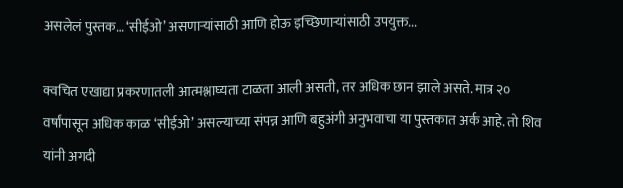असलेलं पुस्तक… ‘सीईओ’ असणाऱ्यांसाठी आणि होऊ इच्छिणाऱ्यांसाठी उपयुक्त...

क्वचित एखाद्या प्रकरणातली आत्मश्लाघ्यता टाळता आली असती, तर अधिक छान झाले असते. मात्र २० वर्षांपासून अधिक काळ ‘सीईओ’ असल्याच्या संपन्न आणि बहुअंगी अनुभवाचा या पुस्तकात अर्क आहे. तो शिव यांनी अगदी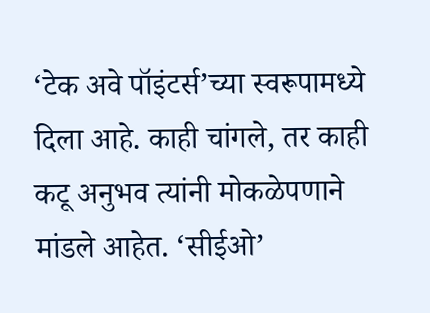‘टेक अवे पॉइंटर्स’च्या स्वरूपामध्ये दिला आहे. काही चांगले, तर काही कटू अनुभव त्यांनी मोकळेपणाने मांडले आहेत. ‘सीईओ’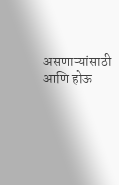असणाऱ्यांसाठी आणि होऊ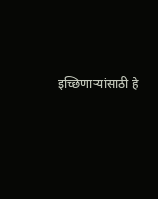इच्छिणाऱ्यांसाठी हे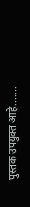पुस्तक उपयुक्त आहे.......